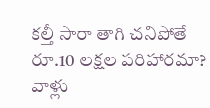కల్తీ సారా తాగి చనిపోతే రూ.10 లక్షల పరిహారమా? వాళ్లు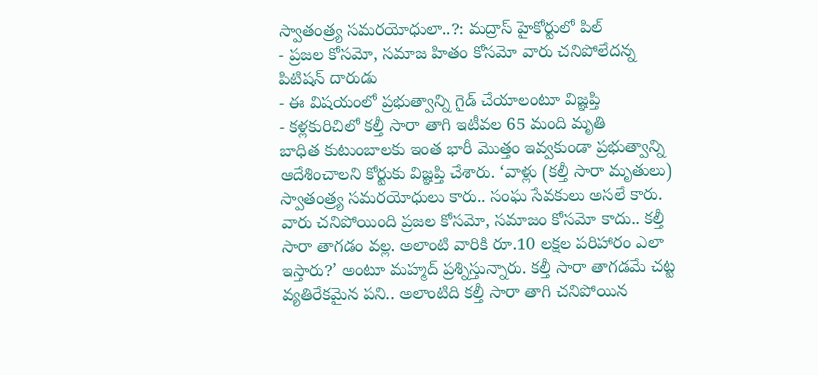స్వాతంత్ర్య సమరయోధులా..?: మద్రాస్ హైకోర్టులో పిల్
- ప్రజల కోసమో, సమాజ హితం కోసమో వారు చనిపోలేదన్న పిటిషన్ దారుడు
- ఈ విషయంలో ప్రభుత్వాన్ని గైడ్ చేయాలంటూ విజ్ఞప్తి
- కళ్లకురిచిలో కల్తీ సారా తాగి ఇటీవల 65 మంది మృతి
బాధిత కుటుంబాలకు ఇంత భారీ మొత్తం ఇవ్వకుండా ప్రభుత్వాన్ని ఆదేశించాలని కోర్టుకు విజ్ఞప్తి చేశారు. ‘వాళ్లు (కల్తీ సారా మృతులు) స్వాతంత్ర్య సమరయోధులు కారు.. సంఘ సేవకులు అసలే కారు. వారు చనిపోయింది ప్రజల కోసమో, సమాజం కోసమో కాదు.. కల్తీ సారా తాగడం వల్ల. అలాంటి వారికి రూ.10 లక్షల పరిహారం ఎలా ఇస్తారు?’ అంటూ మహ్మద్ ప్రశ్నిస్తున్నారు. కల్తీ సారా తాగడమే చట్ట వ్యతిరేకమైన పని.. అలాంటిది కల్తీ సారా తాగి చనిపోయిన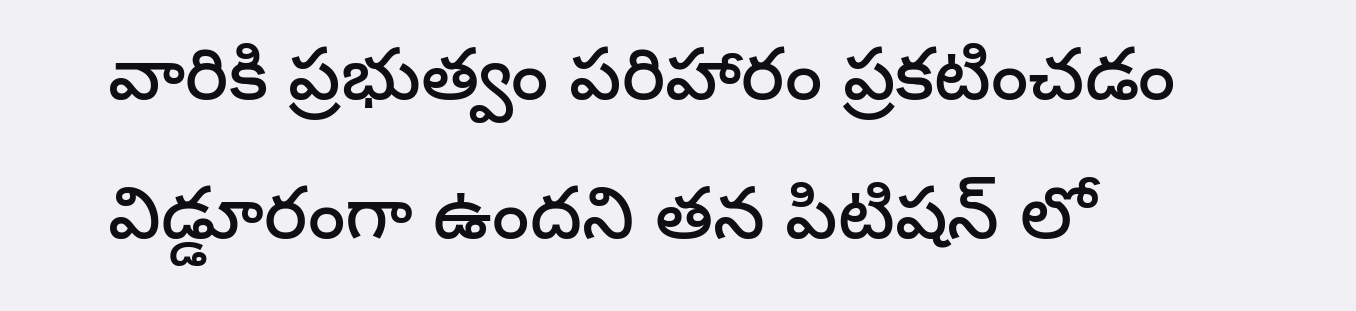వారికి ప్రభుత్వం పరిహారం ప్రకటించడం విడ్డూరంగా ఉందని తన పిటిషన్ లో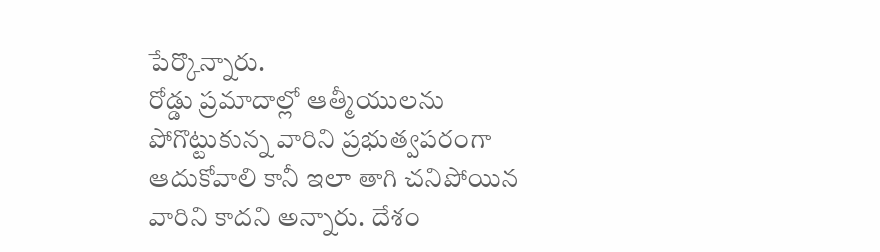పేర్కొన్నారు.
రోడ్డు ప్రమాదాల్లో ఆత్మీయులను పోగొట్టుకున్న వారిని ప్రభుత్వపరంగా ఆదుకోవాలి కానీ ఇలా తాగి చనిపోయిన వారిని కాదని అన్నారు. దేశం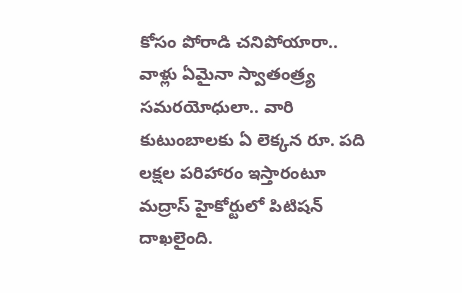కోసం పోరాడి చనిపోయారా.. వాళ్లు ఏమైనా స్వాతంత్ర్య సమరయోధులా.. వారి కుటుంబాలకు ఏ లెక్కన రూ. పది లక్షల పరిహారం ఇస్తారంటూ మద్రాస్ హైకోర్టులో పిటిషన్ దాఖలైంది.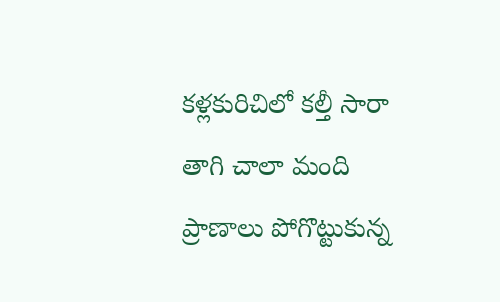కళ్లకురిచిలో కల్తీ సారా తాగి చాలా మంది ప్రాణాలు పోగొట్టుకున్న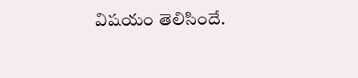విషయం తెలిసిందే.